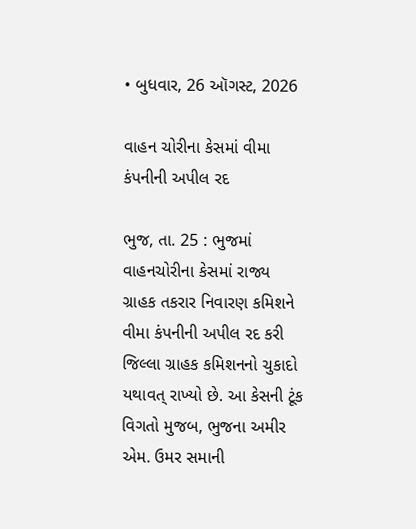• બુધવાર, 26 ઑગસ્ટ, 2026

વાહન ચોરીના કેસમાં વીમા કંપનીની અપીલ રદ

ભુજ, તા. 25 : ભુજમાં વાહનચોરીના કેસમાં રાજ્ય ગ્રાહક તકરાર નિવારણ કમિશને વીમા કંપનીની અપીલ રદ કરી જિલ્લા ગ્રાહક કમિશનનો ચુકાદો યથાવત્ રાખ્યો છે. આ કેસની ટૂંક વિગતો મુજબ, ભુજના અમીર એમ. ઉમર સમાની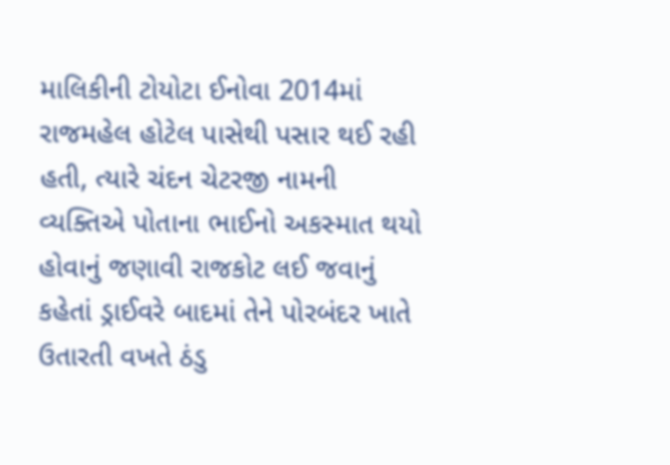માલિકીની ટોયોટા ઈનોવા 2014માં રાજમહેલ હોટેલ પાસેથી પસાર થઈ રહી હતી, ત્યારે ચંદન ચેટરજી નામની વ્યક્તિએ પોતાના ભાઈનો અકસ્માત થયો હોવાનું જણાવી રાજકોટ લઈ જવાનું કહેતાં ડ્રાઈવરે બાદમાં તેને પોરબંદર ખાતે ઉતારતી વખતે ઠંડુ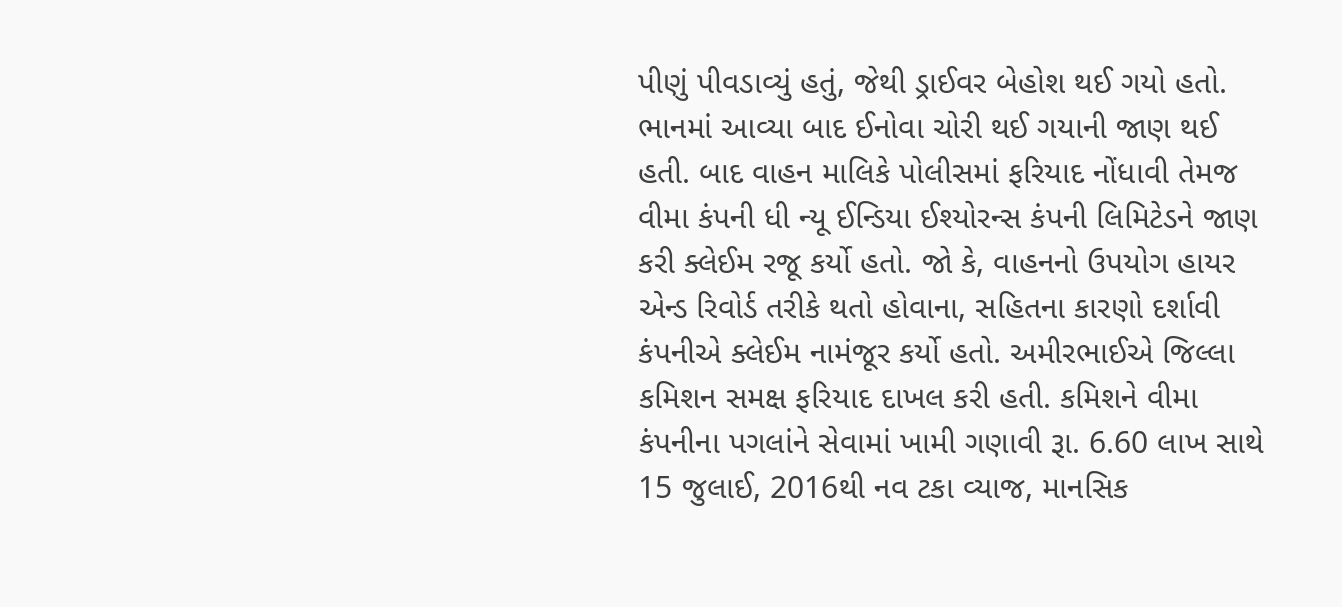પીણું પીવડાવ્યું હતું, જેથી ડ્રાઈવર બેહોશ થઈ ગયો હતો. ભાનમાં આવ્યા બાદ ઈનોવા ચોરી થઈ ગયાની જાણ થઈ હતી. બાદ વાહન માલિકે પોલીસમાં ફરિયાદ નોંધાવી તેમજ વીમા કંપની ધી ન્યૂ ઈન્ડિયા ઈશ્યોરન્સ કંપની લિમિટેડને જાણ કરી ક્લેઈમ રજૂ કર્યો હતો. જો કે, વાહનનો ઉપયોગ હાયર એન્ડ રિવોર્ડ તરીકે થતો હોવાના, સહિતના કારણો દર્શાવી કંપનીએ ક્લેઈમ નામંજૂર કર્યો હતો. અમીરભાઈએ જિલ્લા કમિશન સમક્ષ ફરિયાદ દાખલ કરી હતી. કમિશને વીમા કંપનીના પગલાંને સેવામાં ખામી ગણાવી રૂા. 6.60 લાખ સાથે 15 જુલાઈ, 2016થી નવ ટકા વ્યાજ, માનસિક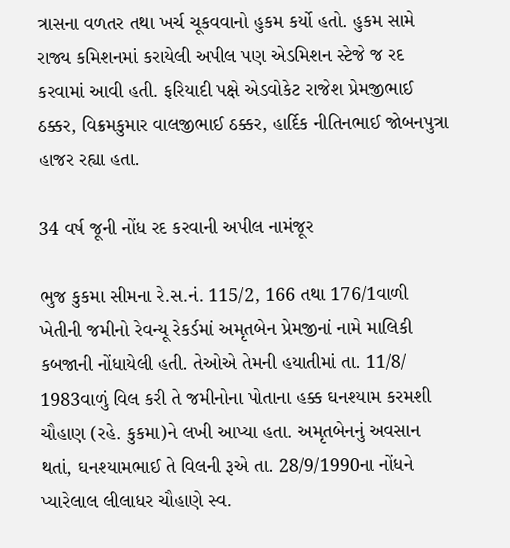ત્રાસના વળતર તથા ખર્ચ ચૂકવવાનો હુકમ કર્યો હતો. હુકમ સામે રાજ્ય કમિશનમાં કરાયેલી અપીલ પણ એડમિશન સ્ટેજે જ રદ કરવામાં આવી હતી. ફરિયાદી પક્ષે એડવોકેટ રાજેશ પ્રેમજીભાઈ ઠક્કર, વિક્રમકુમાર વાલજીભાઈ ઠક્કર, હાર્દિક નીતિનભાઈ જોબનપુત્રા હાજર રહ્યા હતા.

34 વર્ષ જૂની નોંધ રદ કરવાની અપીલ નામંજૂર

ભુજ કુકમા સીમના રે.સ.નં. 115/2, 166 તથા 176/1વાળી ખેતીની જમીનો રેવન્યૂ રેકર્ડમાં અમૃતબેન પ્રેમજીનાં નામે માલિકી કબજાની નોંધાયેલી હતી. તેઓએ તેમની હયાતીમાં તા. 11/8/ 1983વાળું વિલ કરી તે જમીનોના પોતાના હક્ક ઘનશ્યામ કરમશી ચૌહાણ (રહે. કુકમા)ને લખી આપ્યા હતા. અમૃતબેનનું અવસાન થતાં, ઘનશ્યામભાઈ તે વિલની રૂએ તા. 28/9/1990ના નોંધને પ્યારેલાલ લીલાધર ચૌહાણે સ્વ.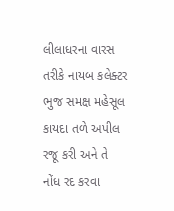લીલાધરના વારસ તરીકે નાયબ કલેક્ટર ભુજ સમક્ષ મહેસૂલ કાયદા તળે અપીલ રજૂ કરી અને તે નોંધ રદ કરવા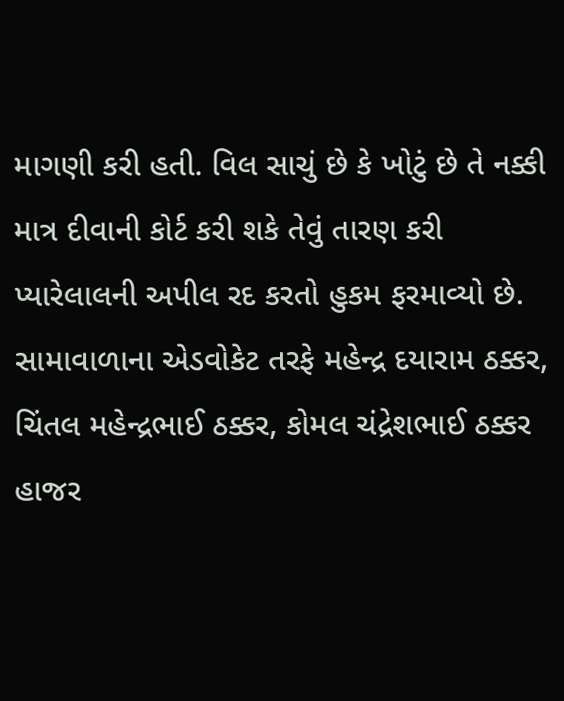માગણી કરી હતી. વિલ સાચું છે કે ખોટું છે તે નક્કી માત્ર દીવાની કોર્ટ કરી શકે તેવું તારણ કરી પ્યારેલાલની અપીલ રદ કરતો હુકમ ફરમાવ્યો છે. સામાવાળાના એડવોકેટ તરફે મહેન્દ્ર દયારામ ઠક્કર, ચિંતલ મહેન્દ્રભાઈ ઠક્કર, કોમલ ચંદ્રેશભાઈ ઠક્કર હાજર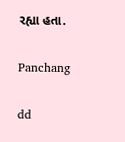રહ્યા હતા.

Panchang

dd